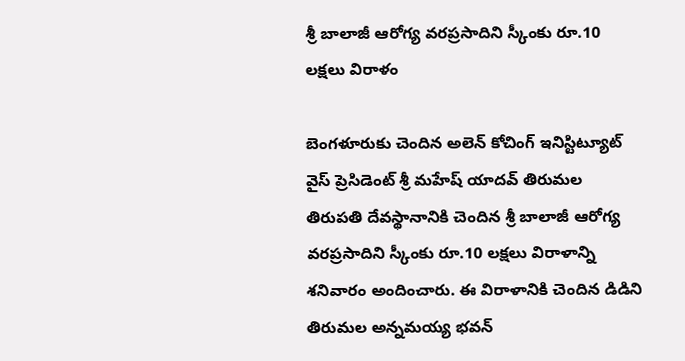శ్రీ బాలాజీ ఆరోగ్య వరప్రసాదిని స్కీంకు రూ.10 లక్షలు విరాళం

బెంగళూరుకు చెందిన అలెన్ కోచింగ్ ఇనిస్టిట్యూట్ వైస్ ప్రెసిడెంట్ శ్రీ మహేష్ యాదవ్ తిరుమల తిరుపతి దేవస్థానానికి చెందిన శ్రీ బాలాజీ ఆరోగ్య వరప్రసాదిని స్కీంకు రూ.10 లక్షలు విరాళాన్ని శనివారం అందించారు. ఈ విరాళానికి చెందిన డిడిని తిరుమల అన్నమయ్య భవన్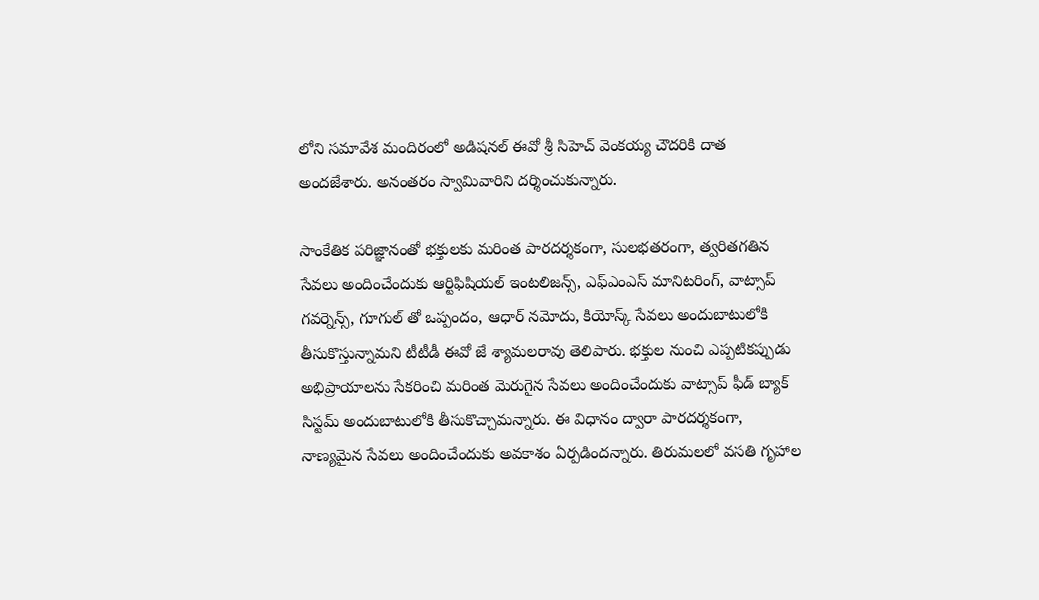లోని సమావేశ మందిరంలో అడిషనల్ ఈవో శ్రీ సిహెచ్ వెంకయ్య చౌదరికి దాత అందజేశారు. అనంతరం స్వామివారిని దర్శించుకున్నారు.

సాంకేతిక ప‌రిజ్ఞానంతో భ‌క్తుల‌కు మ‌రింత పార‌ద‌ర్శ‌కంగా, సుల‌భ‌త‌రంగా, త్వ‌రిత‌గ‌తిన సేవ‌లు అందించేందుకు ఆర్టిఫిషియ‌ల్ ఇంట‌లిజ‌న్స్, ఎఫ్ఎంఎస్ మానిటరింగ్, వాట్సాప్ గవర్నెన్స్, గూగుల్ తో ఒప్పందం, ఆధార్ న‌మోదు, కియోస్క్ సేవ‌లు అందుబాటులోకి తీసుకొస్తున్నామని టీటీడీ ఈవో జే శ్యామలరావు తెలిపారు. భ‌క్తుల నుంచి ఎప్ప‌టిక‌ప్పుడు అభిప్రాయాల‌ను సేక‌రించి మ‌రింత మెరుగైన సేవ‌లు అందించేందుకు వాట్సాప్ ఫీడ్ బ్యాక్ సిస్ట‌మ్ అందుబాటులోకి తీసుకొచ్చామన్నారు. ఈ విధానం ద్వారా పార‌ద‌ర్శ‌కంగా, నాణ్య‌మైన సేవ‌లు అందించేందుకు అవ‌కాశం ఏర్ప‌డిందన్నారు. తిరుమ‌ల‌లో వ‌స‌తి గృహాల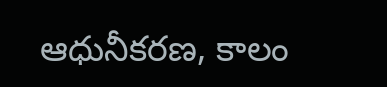ఆధునీక‌ర‌ణ‌, కాలం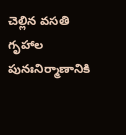చెల్లిన వ‌స‌తి గృహాల పునఃనిర్మాణానికి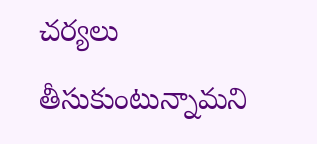చ‌ర్య‌లు తీసుకుంటున్నామని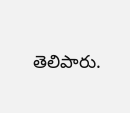తెలిపారు.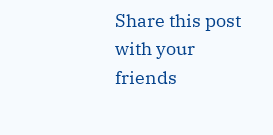Share this post with your friends